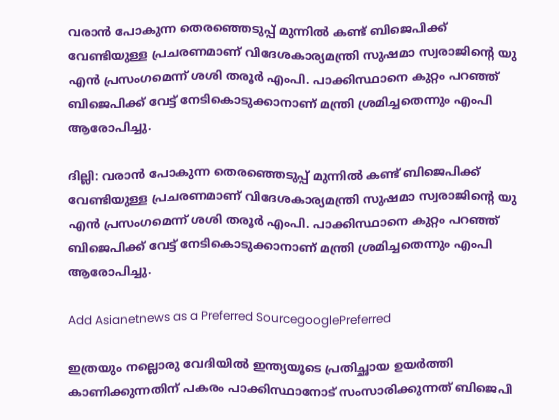വരാന്‍ പോകുന്ന തെരഞ്ഞെടുപ്പ് മുന്നില്‍ കണ്ട് ബിജെപിക്ക് വേണ്ടിയുള്ള പ്രചരണമാണ് വിദേശകാര്യമന്ത്രി സുഷമാ സ്വരാജിന്റെ യു എന്‍ പ്രസംഗമെന്ന് ശശി തരൂര്‍ എംപി. പാക്കിസ്ഥാനെ കുറ്റം പറഞ്ഞ് ബിജെപിക്ക് വേട്ട് നേടികൊടുക്കാനാണ് മന്ത്രി ശ്രമിച്ചതെന്നും എംപി ആരോപിച്ചു.

ദില്ലി: വരാന്‍ പോകുന്ന തെരഞ്ഞെടുപ്പ് മുന്നില്‍ കണ്ട് ബിജെപിക്ക് വേണ്ടിയുള്ള പ്രചരണമാണ് വിദേശകാര്യമന്ത്രി സുഷമാ സ്വരാജിന്റെ യു എന്‍ പ്രസംഗമെന്ന് ശശി തരൂര്‍ എംപി. പാക്കിസ്ഥാനെ കുറ്റം പറഞ്ഞ് ബിജെപിക്ക് വേട്ട് നേടികൊടുക്കാനാണ് മന്ത്രി ശ്രമിച്ചതെന്നും എംപി ആരോപിച്ചു.

Add Asianetnews as a Preferred SourcegooglePreferred

ഇത്രയും നല്ലൊരു വേദിയിൽ ഇന്ത്യയൂടെ പ്രതിച്ഛായ ഉയർത്തി കാണിക്കുന്നതിന് പകരം പാക്കിസ്ഥാനോട് സംസാരിക്കുന്നത് ബിജെപി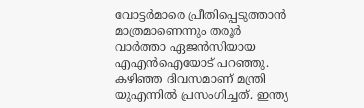വോട്ടര്‍മാരെ പ്രീതിപ്പെടുത്താന്‍ മാത്രമാണെന്നും തരൂര്‍ വാർത്താ ഏജൻസിയായ എഎൻഐയോട് പറഞ്ഞു. കഴിഞ്ഞ ദിവസമാണ് മന്ത്രി യുഎന്നിൽ പ്രസംഗിച്ചത്. ഇന്ത്യ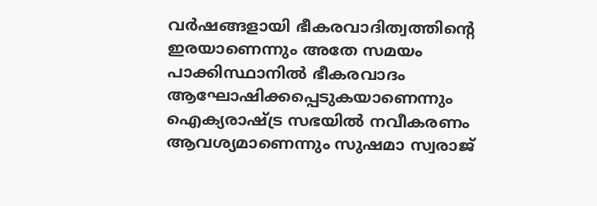വർഷങ്ങളായി ഭീകരവാദിത്വത്തിന്റെ ഇരയാണെന്നും അതേ സമയം പാക്കിസ്ഥാനിൽ ഭീകരവാദം ആഘോഷിക്കപ്പെടുകയാണെന്നും ഐക്യരാഷ്ട്ര സഭയില്‍ നവീകരണം ആവശ്യമാണെന്നും സുഷമാ സ്വരാജ്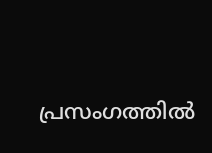പ്രസംഗത്തിൽ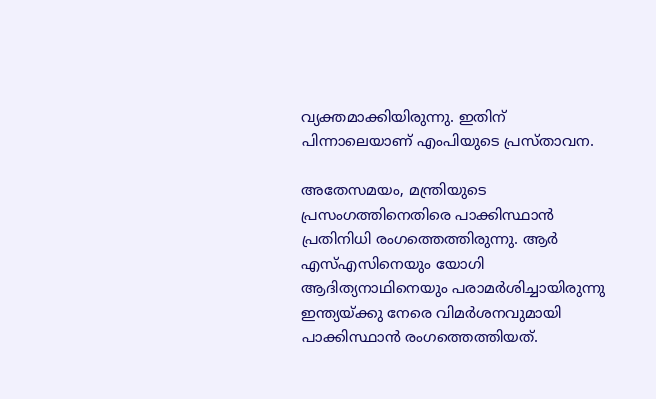വ്യക്തമാക്കിയിരുന്നു. ഇതിന് പിന്നാലെയാണ് എംപിയുടെ പ്രസ്താവന.

അതേസമയം, മന്ത്രിയുടെ പ്രസംഗത്തിനെതിരെ പാക്കിസ്ഥാൻ പ്രതിനിധി രംഗത്തെത്തിരുന്നു. ആര്‍ എസ്എസിനെയും യോഗി ആദിത്യനാഥിനെയും പരാമര്‍ശിച്ചായിരുന്നു ഇന്ത്യയ്ക്കു നേരെ വിമര്‍ശനവുമായി പാക്കിസ്ഥാൻ രംഗത്തെത്തിയത്.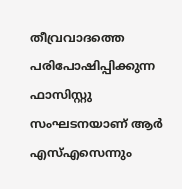തീവ്രവാദത്തെ പരിപോഷിപ്പിക്കുന്ന ഫാസിസ്റ്റു സംഘടനയാണ് ആര്‍ എസ്എസെന്നും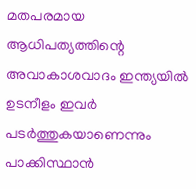മതപരമായ ആധിപത്യത്തിന്റെ അവാകാശവാദം ഇന്ത്യയിൽ ഉടനീളം ഇവര്‍ പടര്‍ത്തുകയാണെന്നും പാക്കിസ്ഥാൻ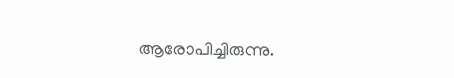ആരോപിച്ചിരുന്നു.